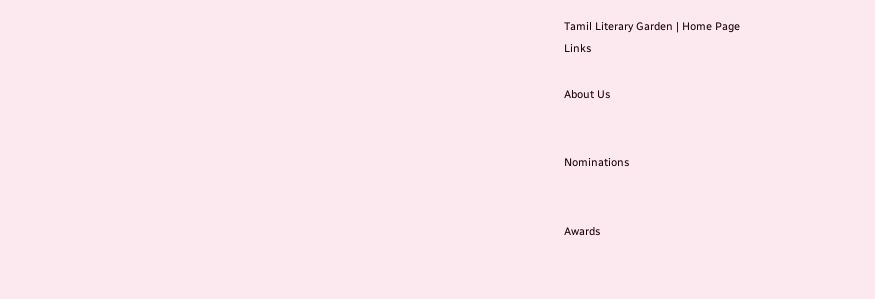Tamil Literary Garden | Home Page
Links

About Us


Nominations


Awards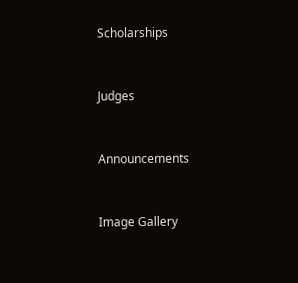Scholarships


Judges


Announcements


Image Gallery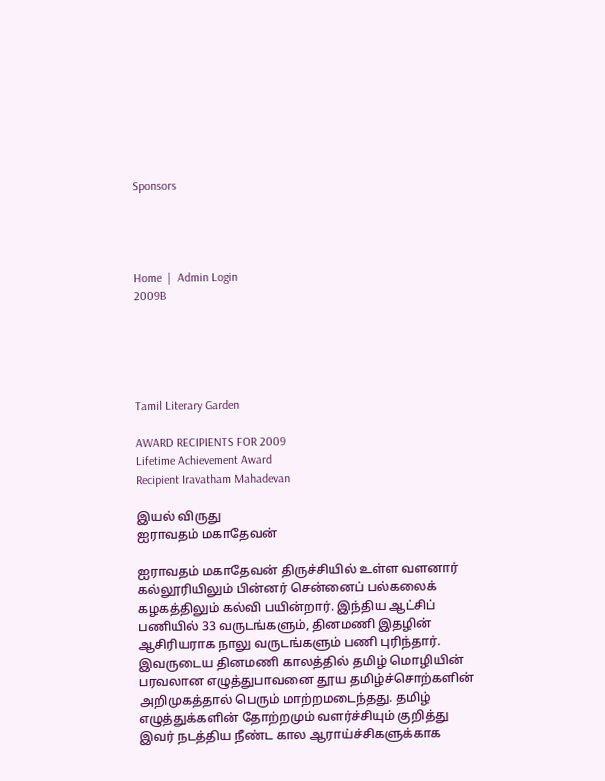Sponsors




Home  |  Admin Login
2009B





Tamil Literary Garden

AWARD RECIPIENTS FOR 2009
Lifetime Achievement Award
Recipient Iravatham Mahadevan

இயல் விருது
ஐராவதம் மகாதேவன்

ஐராவதம் மகாதேவன் திருச்சியில் உள்ள வளனார் கல்லூரியிலும் பின்னர் சென்னைப் பல்கலைக் கழகத்திலும் கல்வி பயின்றார். இந்திய ஆட்சிப் பணியில் 33 வருடங்களும், தினமணி இதழின் ஆசிரியராக நாலு வருடங்களும் பணி புரிந்தார். இவருடைய தினமணி காலத்தில் தமிழ் மொழியின் பரவலான எழுத்துபாவனை தூய தமிழ்ச்சொற்களின் அறிமுகத்தால் பெரும் மாற்றமடைந்தது. தமிழ் எழுத்துக்களின் தோற்றமும் வளர்ச்சியும் குறித்து இவர் நடத்திய நீண்ட கால ஆராய்ச்சிகளுக்காக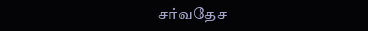சர்வதேச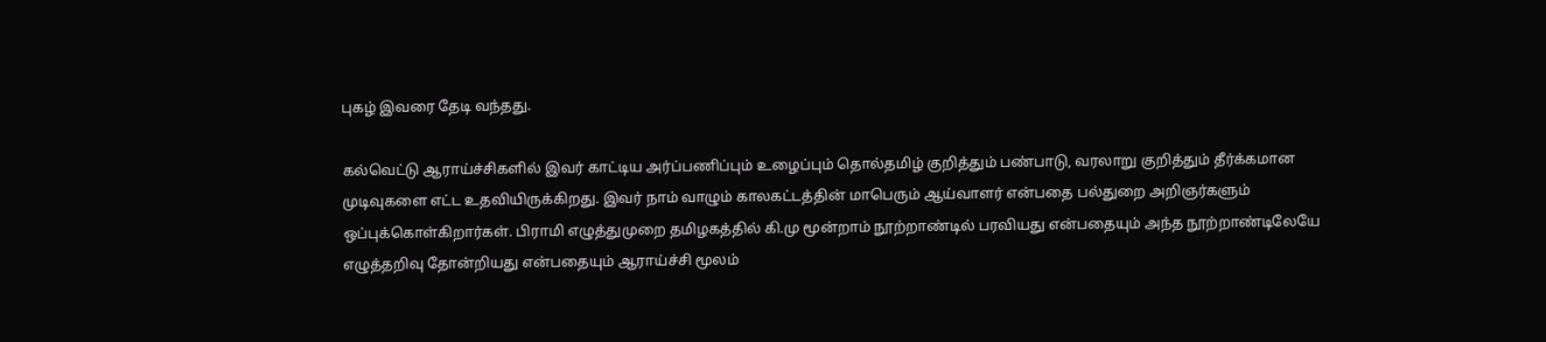புகழ் இவரை தேடி வந்தது.

கல்வெட்டு ஆராய்ச்சிகளில் இவர் காட்டிய அர்ப்பணிப்பும் உழைப்பும் தொல்தமிழ் குறித்தும் பண்பாடு, வரலாறு குறித்தும் தீர்க்கமான முடிவுகளை எட்ட உதவியிருக்கிறது. இவர் நாம் வாழும் காலகட்டத்தின் மாபெரும் ஆய்வாளர் என்பதை பல்துறை அறிஞர்களும் ஒப்புக்கொள்கிறார்கள். பிராமி எழுத்துமுறை தமிழகத்தில் கி.மு மூன்றாம் நூற்றாண்டில் பரவியது என்பதையும் அந்த நூற்றாண்டிலேயே எழுத்தறிவு தோன்றியது என்பதையும் ஆராய்ச்சி மூலம்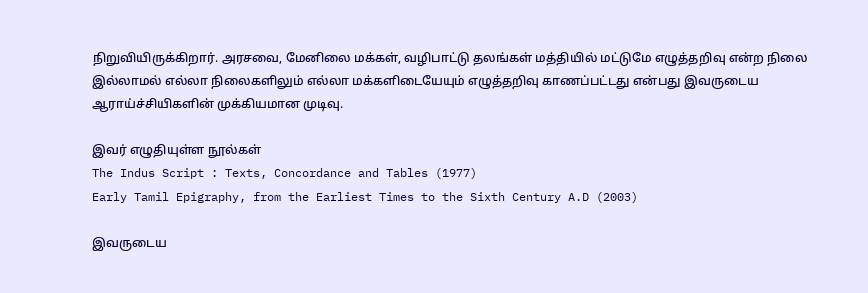நிறுவியிருக்கிறார். அரசவை, மேனிலை மக்கள், வழிபாட்டு தலங்கள் மத்தியில் மட்டுமே எழுத்தறிவு என்ற நிலை இல்லாமல் எல்லா நிலைகளிலும் எல்லா மக்களிடையேயும் எழுத்தறிவு காணப்பட்டது என்பது இவருடைய ஆராய்ச்சியிகளின் முக்கியமான முடிவு.

இவர் எழுதியுள்ள நூல்கள்
The Indus Script : Texts, Concordance and Tables (1977)
Early Tamil Epigraphy, from the Earliest Times to the Sixth Century A.D (2003)

இவருடைய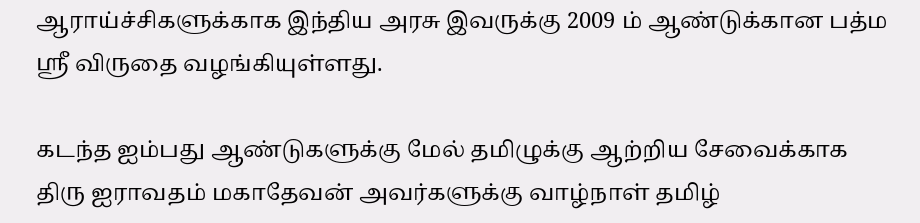ஆராய்ச்சிகளுக்காக இந்திய அரசு இவருக்கு 2009 ம் ஆண்டுக்கான பத்ம ஸ்ரீ விருதை வழங்கியுள்ளது.

கடந்த ஐம்பது ஆண்டுகளுக்கு மேல் தமிழுக்கு ஆற்றிய சேவைக்காக திரு ஐராவதம் மகாதேவன் அவர்களுக்கு வாழ்நாள் தமிழ்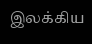இலக்கிய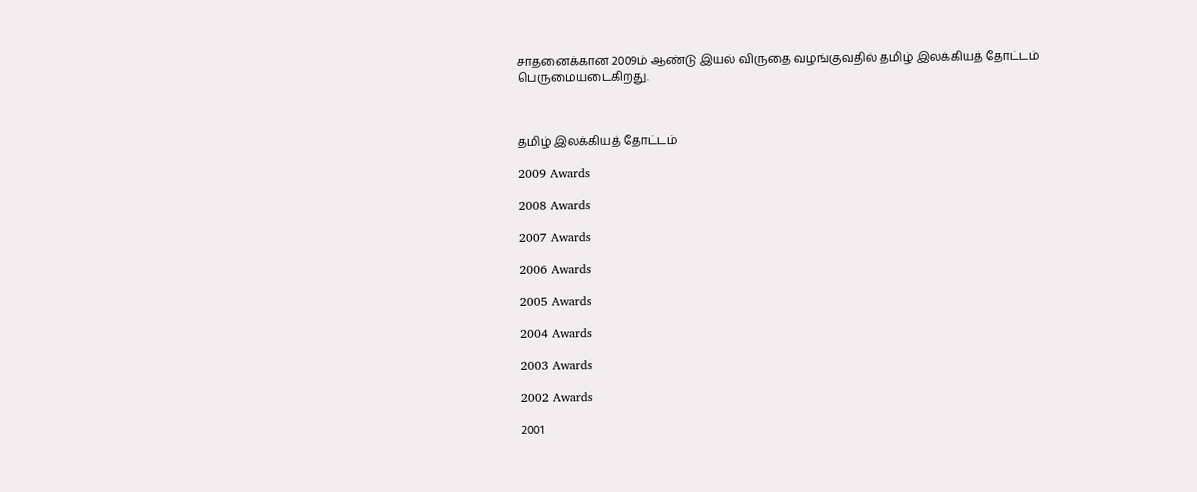சாதனைக்கான 2009ம் ஆண்டு இயல் விருதை வழங்குவதில் தமிழ் இலக்கியத் தோட்டம் பெருமையடைகிறது.



தமிழ் இலக்கியத் தோட்டம்

2009 Awards

2008 Awards

2007 Awards

2006 Awards

2005 Awards

2004 Awards

2003 Awards

2002 Awards

2001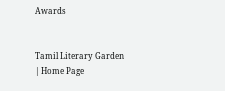Awards


Tamil Literary Garden | Home Page